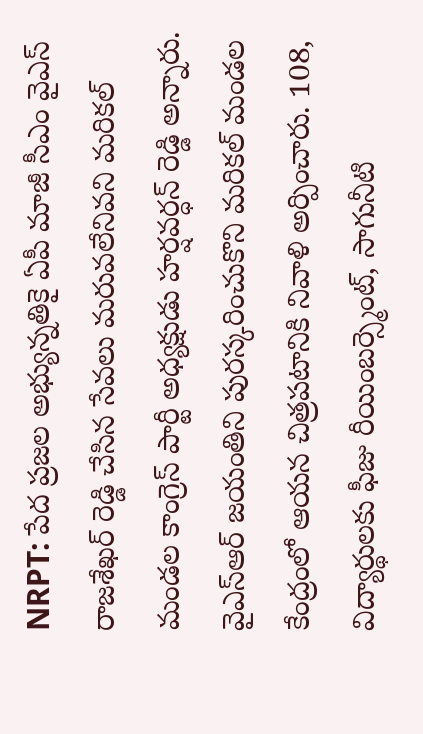NRPT: పేద ప్రజల అభ్యున్నతికై ఏపీ మాజీ సీఎం వైఎస్ రాజశేఖర్ రెడ్డి చేసిన సేవలు మరువలేనివని మరికల్ మండల కాంగ్రెస్ పార్టీ అధ్యక్షుడు హర్షవర్ధన్ రెడ్డి అన్నారు. వైఎస్ఆర్ జయంతిని పురస్కరించుకొని మరికల్ మండల కేంద్రంలో ఆయన చిత్రపటానికి నివాళి అర్పించారు. 108, విద్యార్థులకు ఫీజు రీయింబర్స్మెంట్, సాగునీటి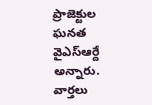ప్రాజెక్టుల ఘనత వైఎస్ఆర్దే అన్నారు.
వార్తలు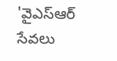'వైఎస్ఆర్ సేవలు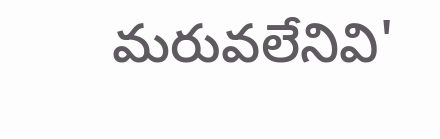మరువలేనివి'